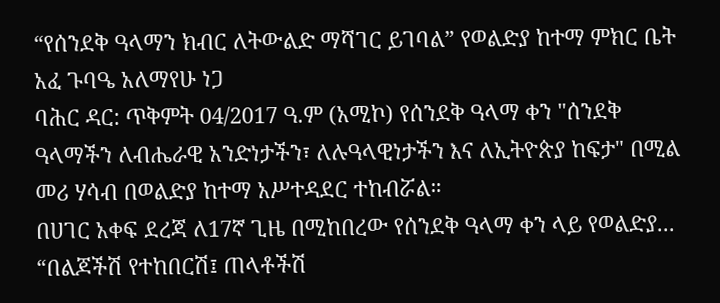“የሰንደቅ ዓላማን ክብር ለትውልድ ማሻገር ይገባል” የወልድያ ከተማ ምክር ቤት አፈ ጉባዔ አለማየሁ ነጋ
ባሕር ዳር: ጥቅምት 04/2017 ዓ.ም (አሚኮ) የሰንደቅ ዓላማ ቀን "ሰንደቅ ዓላማችን ለብሔራዊ አንድነታችን፣ ለሉዓላዊነታችን እና ለኢትዮጵያ ከፍታ" በሚል መሪ ሃሳብ በወልድያ ከተማ አሥተዳደር ተከብሯል።
በሀገር አቀፍ ደረጃ ለ17ኛ ጊዜ በሚከበረው የሰንደቅ ዓላማ ቀን ላይ የወልድያ...
“በልጆችሽ የተከበርሽ፤ ጠላቶችሽ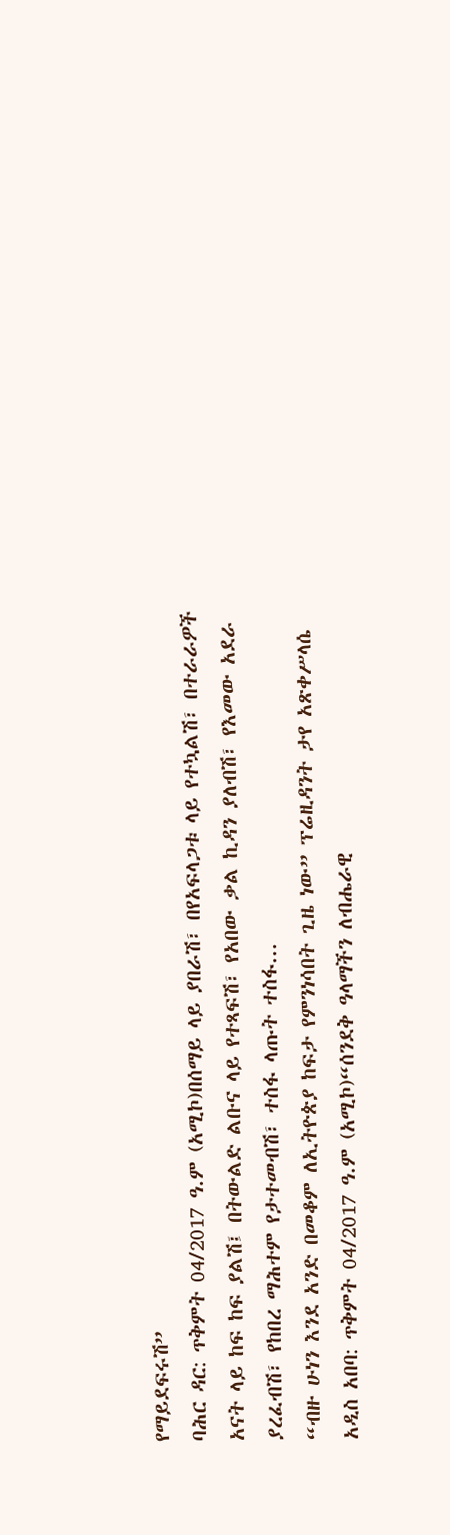የማይደፍሩሽ”
ባሕር ዳር: ጥቅምት 04/2017 ዓ.ም (አሚኮ)በሰማይ ላይ ያበራሽ፣ በየአፍላጋቱ ላይ የተኳልሽ፣ በተራራዎች አናት ላይ ከፍ ከፍ ያልሽ፤ በትውልድ ልቡና ላይ የተጻፍሽ፣ የአበው ቃል ኪዳን ያለብሽ፣ የእመው አደራ ያረፈብሽ፣ የከበረ ማሕተም የታተመብሽ፣ ተስፋ ላጡት ተስፋ...
“ብዙ ሁነን እንደ አንድ በመቆም ለኢትዮጵያ ከፍታ የምንነሳበት ጊዜ ነው” ፕሬዚዳንት ታየ አጽቀሥላሴ
አዲስ አበባ: ጥቅምት 04/2017 ዓ.ም (አሚኮ)“ሰንደቅ ዓላማችን ለብሔራዊ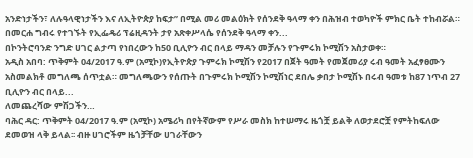አንድነታችን፣ ለሉዓላዊነታችን እና ለኢትዮጵያ ከፍታ” በሚል መሪ መልዕክት የሰንደቅ ዓላማ ቀን በሕዝብ ተወካዮች ምክር ቤት ተከብሯል።
በመርሐ ግብሩ የተገኙት የኢፌዴሪ ፕሬዚዳንት ታየ አጽቀሥላሴ የሰንደቅ ዓላማ ቀን...
በኮንትሮባንድ ንግድ ሀገር ልታጣ የነበረውን ከ50 ቢሊዮን ብር በላይ ማዳን መቻሉን የጉምሩክ ኮሚሽን አስታወቀ።
አዲስ አበባ: ጥቅምት 04/2017 ዓ.ም (አሚኮ)የኢትዮጵያ ጉምሩክ ኮሚሽን የ2017 በጀት ዓመት የመጀመሪያ ሩብ ዓመት አፈፃፀሙን አስመልክቶ መግለጫ ሰጥቷል። መግለጫውን የሰጡት በጉምሩክ ኮሚሽን ኮሚሽነር ደበሌ ቃበታ ኮሚሽኑ በሩብ ዓመቱ ከ87 ነጥብ 27 ቢሊዮን ብር በላይ...
ለመጨረሻው ምሽጋችን…
ባሕር ዳር: ጥቅምት 04/2017 ዓ.ም (አሚኮ) አሜሪካ በየትኛውም የሥራ መስክ ከተሠማሩ ዜጎቿ ይልቅ ለወታደሮቿ የምትከፍለው ደመወዝ ላቅ ይላል፡፡ ብዙ ሀገሮችም ዜጎቻቸው ሀገራቸውን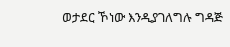ወታደር ኾነው እንዲያገለግሉ ግዳጅ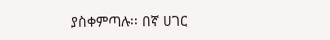ያስቀምጣሉ፡፡ በኛ ሀገር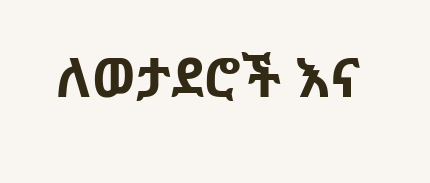ለወታደሮች እና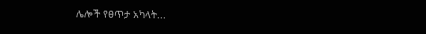ሌሎች የፀጥታ አካላት...